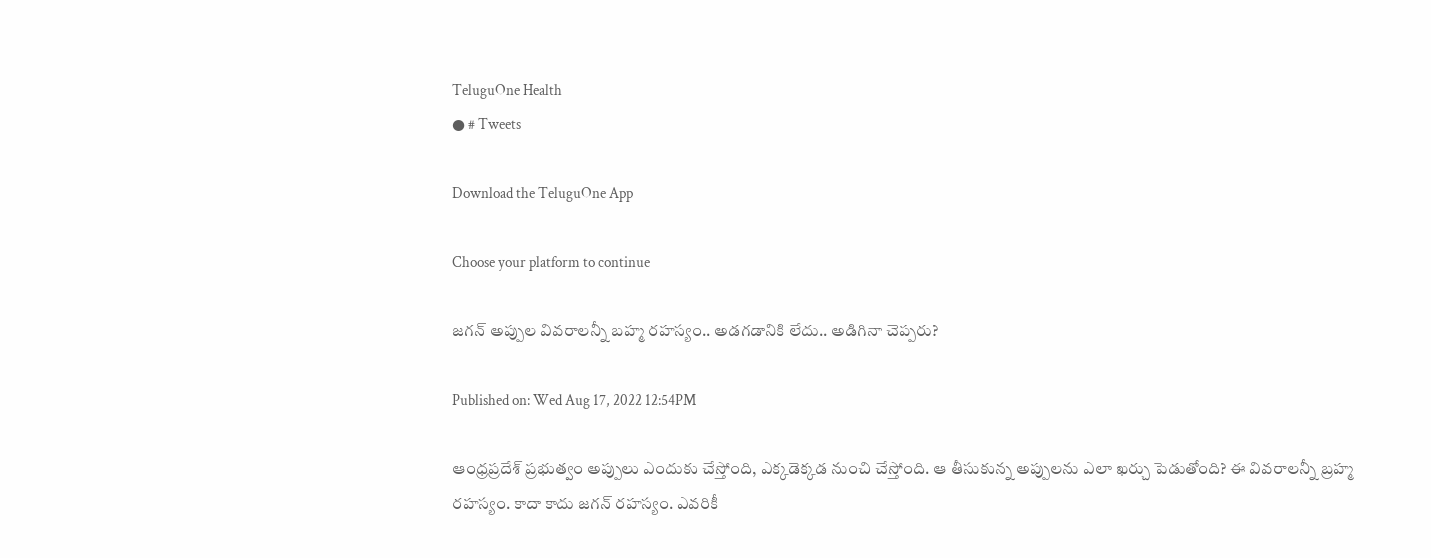TeluguOne Health
● # Tweets

Download the TeluguOne App

Choose your platform to continue

జగన్ అప్పుల వివరాలన్నీ బహ్మ రహస్యం.. అడగడానికి లేదు.. అడిగినా చెప్పరు?

Published on: Wed Aug 17, 2022 12:54PM

ఆంధ్రప్రదేశ్ ప్రభుత్వం అప్పులు ఎందుకు చేస్తోంది, ఎక్కడెక్కడ నుంచి చేస్తోంది. ఆ తీసుకున్న అప్పులను ఎలా ఖర్చు పెడుతోంది? ఈ వివరాలన్నీ బ్రహ్మ రహస్యం. కాదా కాదు జగన్ రహస్యం. ఎవరికీ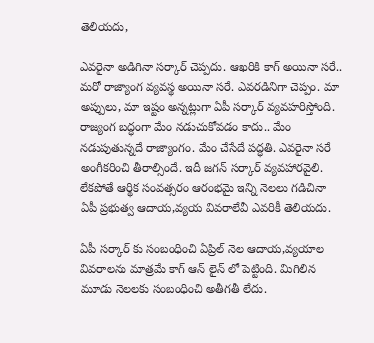తెలియదు,

ఎవరైనా అడిగినా సర్కార్ చెప్పదు. ఆఖరికి కాగ్ అయినా సరే.. మరో రాజ్యాంగ వ్యవస్థ అయినా సరే. ఎవరడినిగా చెప్పం. మా అప్పులు, మా ఇష్టం అన్నట్లుగా ఏపీ సర్కార్ వ్యవహరిస్తోంది. రాజ్యంగ బద్ధంగా మేం నడుచుకోవడం కాదు.. మేం నడుపుతున్నదే రాజ్యాంగం. మేం చేసేదే పద్ధతి. ఎవరైనా సరే అంగీకరించి తీరాల్సిందే. ఇదీ జగన్ సర్కార్ వ్యవహారవైలి. లేకపోతే ఆర్థిక సంవత్సరం ఆరంభమై ఇన్ని నెలలు గడిచినా ఏపీ ప్రభుత్వ ఆదాయ,వ్యయ వివరాలేవీ ఎవరికీ తెలియదు.

ఏపీ సర్కార్ కు సంబంధించి ఏప్రిల్ నెల ఆదాయ,వ్యయాల వివరాలను మాత్రమే కాగ్ ఆన్ లైన్ లో పెట్టింది. మిగిలిన మూడు నెలలకు సంబంధించి అతీగతీ లేదు.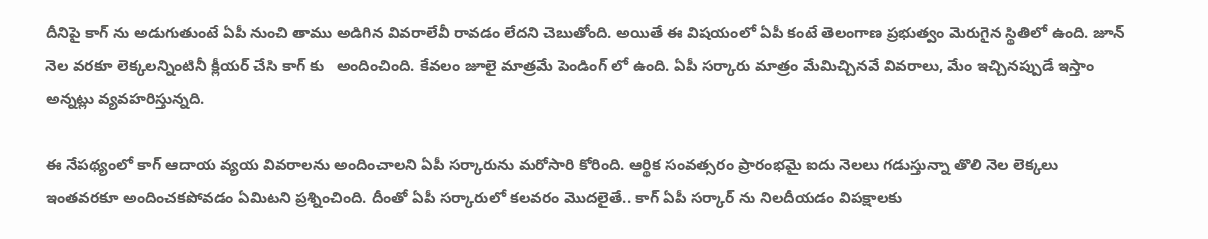దీనిపై కాగ్ ను అడుగుతుంటే ఏపీ నుంచి తాము అడిగిన వివరాలేవీ రావడం లేదని చెబుతోంది. అయితే ఈ విషయంలో ఏపీ కంటే తెలంగాణ ప్రభుత్వం మెరుగైన స్థితిలో ఉంది. జూన్ నెల వరకూ లెక్కలన్నింటినీ క్లీయర్ చేసి కాగ్ కు   అందించింది. కేవలం జూలై మాత్రమే పెండింగ్ లో ఉంది. ఏపీ సర్కారు మాత్రం మేమిచ్చినవే వివరాలు, మేం ఇచ్చినప్పుడే ఇస్తాం అన్నట్లు వ్యవహరిస్తున్నది.

ఈ నేపథ్యంలో కాగ్ ఆదాయ వ్యయ వివరాలను అందించాలని ఏపీ సర్కారును మరోసారి కోరింది. ఆర్థిక సంవత్సరం ప్రారంభమై ఐదు నెలలు గడుస్తున్నా తొలి నెల లెక్కలు ఇంతవరకూ అందించకపోవడం ఏమిటని ప్రశ్నించింది. దీంతో ఏపీ సర్కారులో కలవరం మొదలైతే.. కాగ్ ఏపీ సర్కార్ ను నిలదీయడం విపక్షాలకు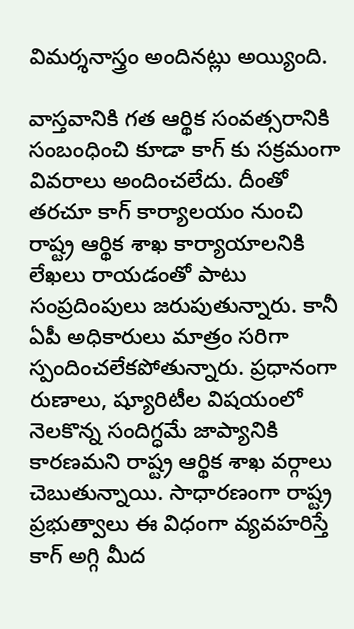విమర్శనాస్త్రం అందినట్లు అయ్యింది.

వాస్తవానికి గత ఆర్థిక సంవత్సరానికి సంబంధించి కూడా కాగ్ కు సక్రమంగా వివరాలు అందించలేదు. దీంతో తరచూ కాగ్ కార్యాలయం నుంచి రాష్ట్ర ఆర్థిక శాఖ కార్యాయాలనికి లేఖలు రాయడంతో పాటు సంప్రదింపులు జరుపుతున్నారు. కానీ ఏపీ అధికారులు మాత్రం సరిగా స్పందించలేకపోతున్నారు. ప్రధానంగా రుణాలు, ష్యూరిటీల విషయంలో నెలకొన్న సందిగ్ధమే జాప్యానికి కారణమని రాష్ట్ర ఆర్థిక శాఖ వర్గాలు చెబుతున్నాయి. సాధారణంగా రాష్ట్ర ప్రభుత్వాలు ఈ విధంగా వ్యవహరిస్తే కాగ్ అగ్గి మీద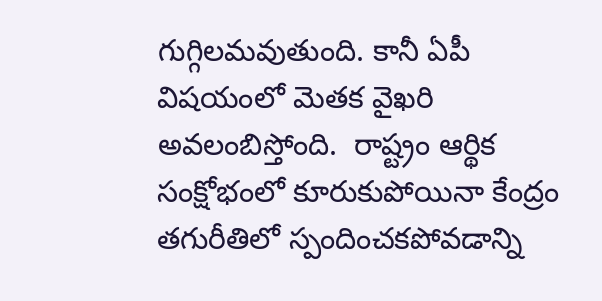గుగ్గిలమవుతుంది. కానీ ఏపీ విషయంలో మెతక వైఖరి అవలంబిస్తోంది.  రాష్ట్రం ఆర్థిక సంక్షోభంలో కూరుకుపోయినా కేంద్రం తగురీతిలో స్పందించకపోవడాన్ని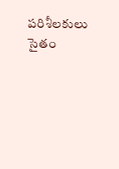పరిశీలకులు సైతం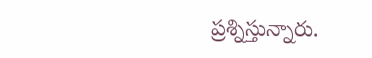ప్రశ్నిస్తున్నారు.